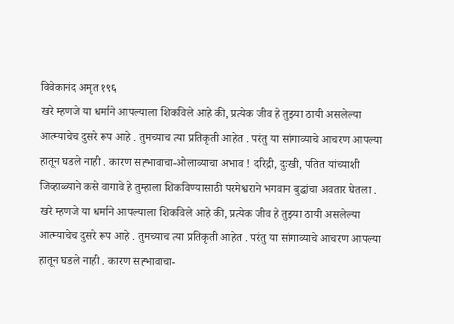विवेकानंद अमृत १९६
खरे म्हणजे या धर्माने आपल्याला शिकविले आहे की, प्रत्येक जीव हे तुझ्या ठायी असलेल्या आत्म्याचेच दुसरे रूप आहे . तुमच्याच त्या प्रतिकृती आहेत . परंतु या सांगाव्याचे आचरण आपल्या हातून घडले नाही . कारण सह्भावाचा-ओलाव्याचा अभाव ! दरिद्री, दुःखी, पतित यांच्याशी जिव्हाळ्याने कसे वागावे हे तुम्हाला शिकविण्यासाठी परमेश्वराने भगवान बुद्धांचा अवतार घेतला .
खरे म्हणजे या धर्माने आपल्याला शिकविले आहे की, प्रत्येक जीव हे तुझ्या ठायी असलेल्या आत्म्याचेच दुसरे रूप आहे . तुमच्याच त्या प्रतिकृती आहेत . परंतु या सांगाव्याचे आचरण आपल्या हातून घडले नाही . कारण सह्भावाचा-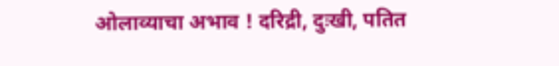ओलाव्याचा अभाव ! दरिद्री, दुःखी, पतित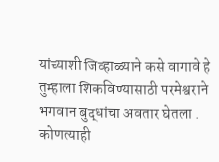यांच्याशी जिव्हाळ्याने कसे वागावे हे तुम्हाला शिकविण्यासाठी परमेश्वराने भगवान बुद्धांचा अवतार घेतला .
कोणत्याही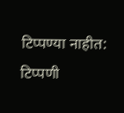टिप्पण्या नाहीत:
टिप्पणी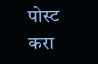पोस्ट करा